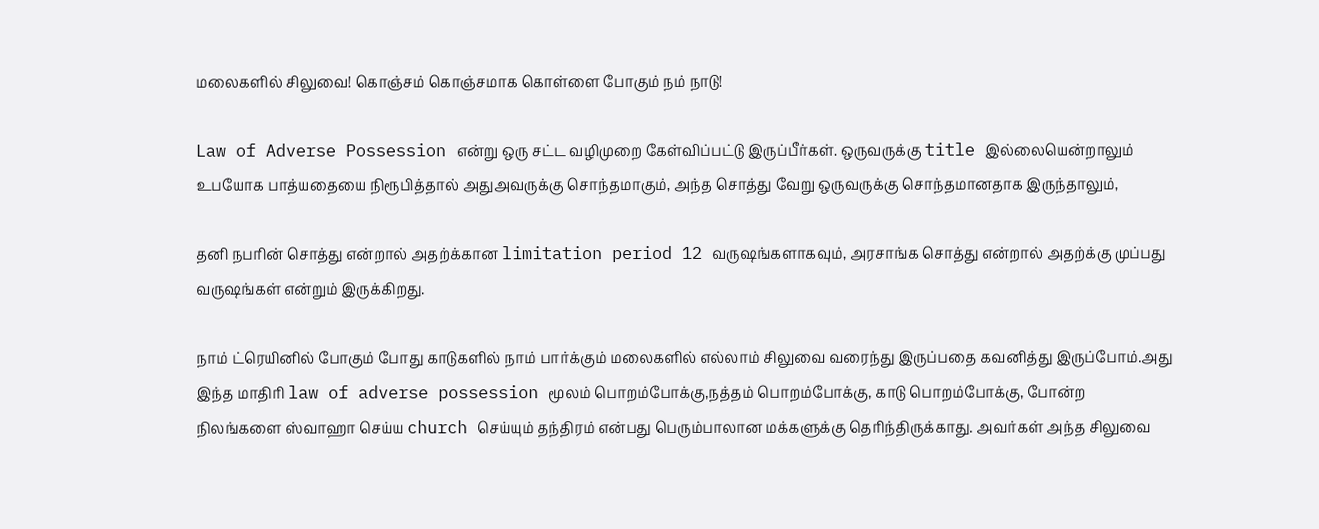மலைகளில் சிலுவை! கொஞ்சம் கொஞ்சமாக கொள்ளை போகும் நம் நாடு!

Law of Adverse Possession என்று ஒரு சட்ட வழிமுறை கேள்விப்பட்டு இருப்பீர்கள். ஒருவருக்கு title இல்லையென்றாலும் உபயோக பாத்யதையை நிரூபித்தால் அதுஅவருக்கு சொந்தமாகும், அந்த சொத்து வேறு ஒருவருக்கு சொந்தமானதாக இருந்தாலும்,

தனி நபரின் சொத்து என்றால் அதற்க்கான limitation period 12 வருஷங்களாகவும், அரசாங்க சொத்து என்றால் அதற்க்கு முப்பது வருஷங்கள் என்றும் இருக்கிறது.

நாம் ட்ரெயினில் போகும் போது காடுகளில் நாம் பார்க்கும் மலைகளில் எல்லாம் சிலுவை வரைந்து இருப்பதை கவனித்து இருப்போம்.அது இந்த மாதிரி law of adverse possession மூலம் பொறம்போக்கு,நத்தம் பொறம்போக்கு, காடு பொறம்போக்கு, போன்ற நிலங்களை ஸ்வாஹா செய்ய church செய்யும் தந்திரம் என்பது பெரும்பாலான மக்களுக்கு தெரிந்திருக்காது. அவர்கள் அந்த சிலுவை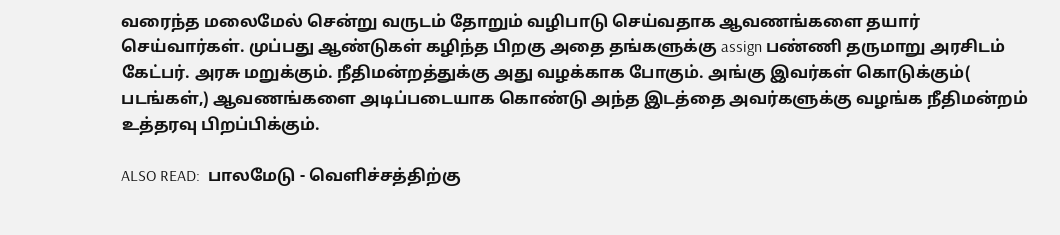வரைந்த மலைமேல் சென்று வருடம் தோறும் வழிபாடு செய்வதாக ஆவணங்களை தயார் செய்வார்கள். முப்பது ஆண்டுகள் கழிந்த பிறகு அதை தங்களுக்கு assign பண்ணி தருமாறு அரசிடம் கேட்பர். அரசு மறுக்கும். நீதிமன்றத்துக்கு அது வழக்காக போகும். அங்கு இவர்கள் கொடுக்கும்( படங்கள்,) ஆவணங்களை அடிப்படையாக கொண்டு அந்த இடத்தை அவர்களுக்கு வழங்க நீதிமன்றம் உத்தரவு பிறப்பிக்கும்.

ALSO READ:  பாலமேடு - வெளிச்சத்திற்கு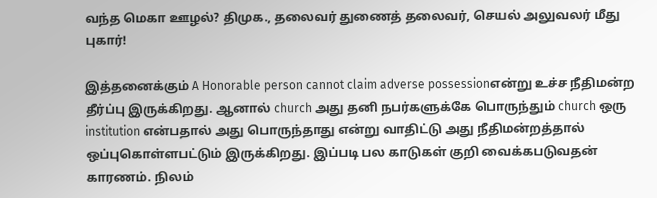வந்த மெகா ஊழல்? திமுக., தலைவர் துணைத் தலைவர், செயல் அலுவலர் மீது புகார்!

இத்தனைக்கும் A Honorable person cannot claim adverse possessionஎன்று உச்ச நீதிமன்ற தீர்ப்பு இருக்கிறது. ஆனால் church அது தனி நபர்களுக்கே பொருந்தும் church ஒரு institution என்பதால் அது பொருந்தாது என்று வாதிட்டு அது நீதிமன்றத்தால் ஒப்புகொள்ளபட்டும் இருக்கிறது. இப்படி பல காடுகள் குறி வைக்கபடுவதன் காரணம். நிலம்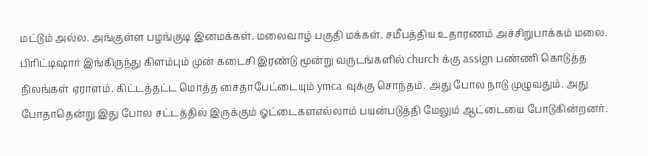மட்டும் அல்ல. அங்குள்ள பழங்குடி இனமக்கள். மலைவாழ் பகுதி மக்கள். சமீபத்திய உதாரணம் அச்சிறுபாக்கம் மலை. பிரிட்டிஷார் இங்கிருந்து கிளம்பும் முன் கடைசி இரண்டு மூன்று வருடங்களில் church க்கு assign பண்ணி கொடுத்த நிலங்கள் ஏராளம். கிட்டத்தட்ட மொத்த சைதாபேட்டையும் ymca வுக்கு சொந்தம். அது போல நாடு முழுவதும். அது போதாதென்று இது போல சட்டத்தில் இருக்கும் ஓட்டைகளஎல்லாம் பயன்படுத்தி மேலும் ஆட்டையை போடுகின்றனர்.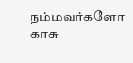நம்மவர்களோ காசு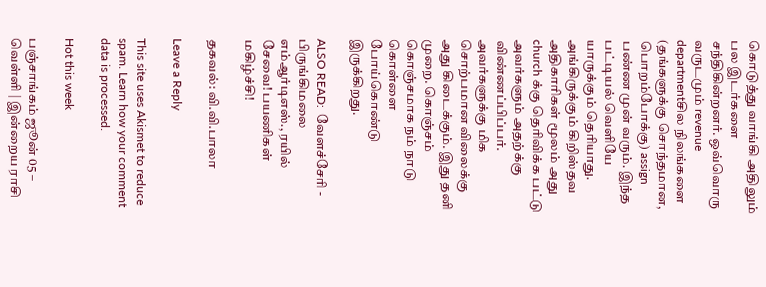கொடுத்து வாங்கி அதிலும் பல இடர்களை சந்திகின்றனர். ஒவ்வொரு வருடமும் revenue departmentசில நிலங்களை (தங்களுக்கு சொந்தமான, பொறம்போக்கு) assign பண்ண முன் வரும். இந்த பட்டியல் வெளியே யாருக்கும் தெரியாது. அங்கிருக்கும் கிறிஸ்தவ அதிகாரிகள் மூலம் அது church க்கு தெரிவிக்க பட்டு அவர்களும் அதற்க்கு விண்ணப்பிப்பர். அவர்களுக்கு மிக சொற்பமான விலைக்கு அது கிடைக்கும். இது தனி முறை. கொஞ்சம் கொஞ்சமாக நம் நாடு கொள்ளை போய்கொண்டு இருக்கிறது.

ALSO READ:  வேளச்சேரி - பிருங்கிமலை எம்ஆர்டிஎஸ்., ரயில் சேவை! பயணிகள் மகிழ்ச்சி!

தகவல்: வி.வி.பாலா

Leave a Reply

This site uses Akismet to reduce spam. Learn how your comment data is processed.

Hot this week

பஞ்சாங்கம் ஜூன் 05 – வெள்ளி | இன்றைய ராசி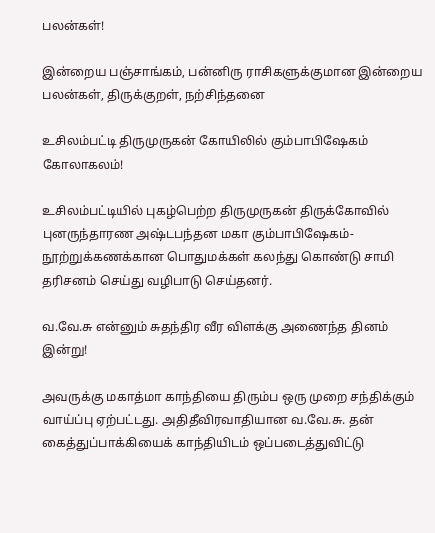பலன்கள்!

இன்றைய பஞ்சாங்கம், பன்னிரு ராசிகளுக்குமான இன்றைய பலன்கள், திருக்குறள், நற்சிந்தனை

உசிலம்பட்டி திருமுருகன் கோயிலில் கும்பாபிஷேகம் கோலாகலம்!

உசிலம்பட்டியில் புகழ்பெற்ற திருமுருகன் திருக்கோவில் புனருந்தாரண அஷ்டபந்தன மகா கும்பாபிஷேகம்-நூற்றுக்கணக்கான பொதுமக்கள் கலந்து கொண்டு சாமி தரிசனம் செய்து வழிபாடு செய்தனர்.

வ.வே.சு என்னும் சுதந்திர வீர விளக்கு அணைந்த தினம் இன்று!

அவருக்கு மகாத்மா காந்தியை திரும்ப ஒரு முறை சந்திக்கும் வாய்ப்பு ஏற்பட்டது. அதிதீவிரவாதியான வ.வே.சு. தன் கைத்துப்பாக்கியைக் காந்தியிடம் ஒப்படைத்துவிட்டு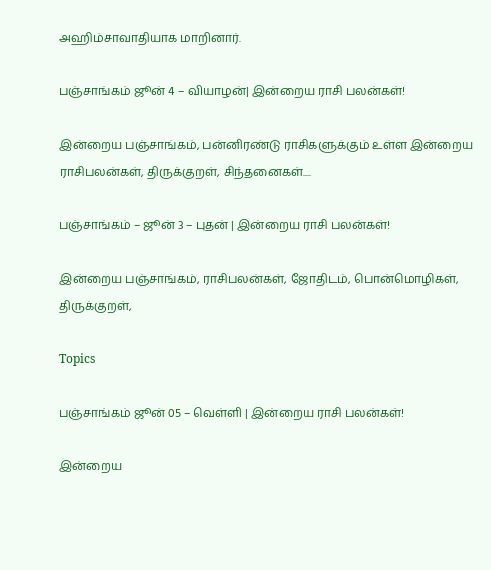அஹிம்சாவாதியாக மாறினார்.

பஞ்சாங்கம் ஜூன் 4 – வியாழன்| இன்றைய ராசி பலன்கள்!

இன்றைய பஞ்சாங்கம், பன்னிரண்டு ராசிகளுக்கும் உள்ள இன்றைய ராசிபலன்கள், திருக்குறள், சிந்தனைகள்....

பஞ்சாங்கம் – ஜூன் 3 – புதன் | இன்றைய ராசி பலன்கள்!

இன்றைய பஞ்சாங்கம், ராசிபலன்கள், ஜோதிடம், பொன்மொழிகள், திருக்குறள்,

Topics

பஞ்சாங்கம் ஜூன் 05 – வெள்ளி | இன்றைய ராசி பலன்கள்!

இன்றைய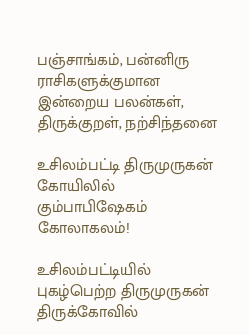பஞ்சாங்கம், பன்னிரு ராசிகளுக்குமான இன்றைய பலன்கள், திருக்குறள், நற்சிந்தனை

உசிலம்பட்டி திருமுருகன் கோயிலில் கும்பாபிஷேகம் கோலாகலம்!

உசிலம்பட்டியில் புகழ்பெற்ற திருமுருகன் திருக்கோவில்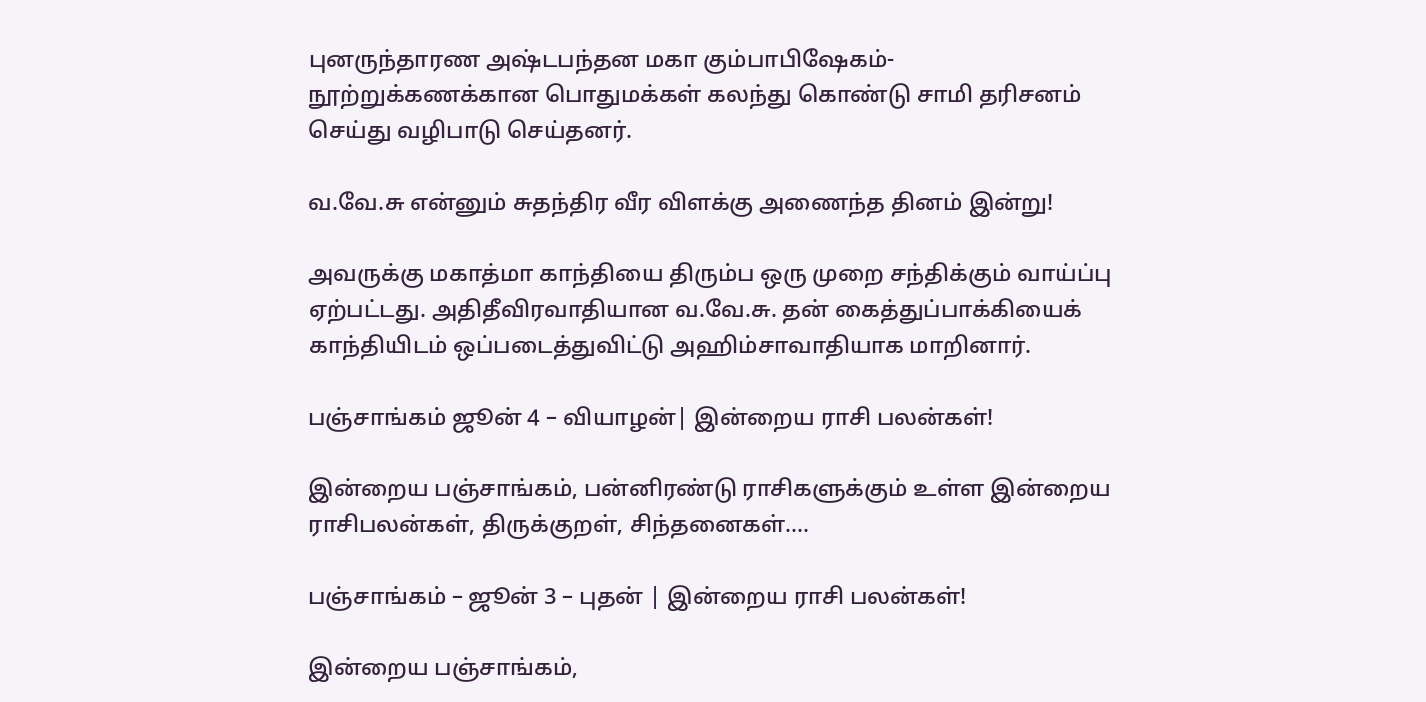புனருந்தாரண அஷ்டபந்தன மகா கும்பாபிஷேகம்-நூற்றுக்கணக்கான பொதுமக்கள் கலந்து கொண்டு சாமி தரிசனம் செய்து வழிபாடு செய்தனர்.

வ.வே.சு என்னும் சுதந்திர வீர விளக்கு அணைந்த தினம் இன்று!

அவருக்கு மகாத்மா காந்தியை திரும்ப ஒரு முறை சந்திக்கும் வாய்ப்பு ஏற்பட்டது. அதிதீவிரவாதியான வ.வே.சு. தன் கைத்துப்பாக்கியைக் காந்தியிடம் ஒப்படைத்துவிட்டு அஹிம்சாவாதியாக மாறினார்.

பஞ்சாங்கம் ஜூன் 4 – வியாழன்| இன்றைய ராசி பலன்கள்!

இன்றைய பஞ்சாங்கம், பன்னிரண்டு ராசிகளுக்கும் உள்ள இன்றைய ராசிபலன்கள், திருக்குறள், சிந்தனைகள்....

பஞ்சாங்கம் – ஜூன் 3 – புதன் | இன்றைய ராசி பலன்கள்!

இன்றைய பஞ்சாங்கம்,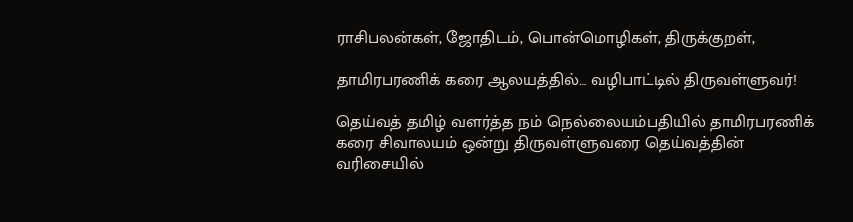ராசிபலன்கள், ஜோதிடம், பொன்மொழிகள், திருக்குறள்,

தாமிரபரணிக் கரை ஆலயத்தில்… வழிபாட்டில் திருவள்ளுவர்!

தெய்வத் தமிழ் வளர்த்த நம் நெல்லையம்பதியில் தாமிரபரணிக் கரை சிவாலயம் ஒன்று திருவள்ளுவரை தெய்வத்தின் வரிசையில்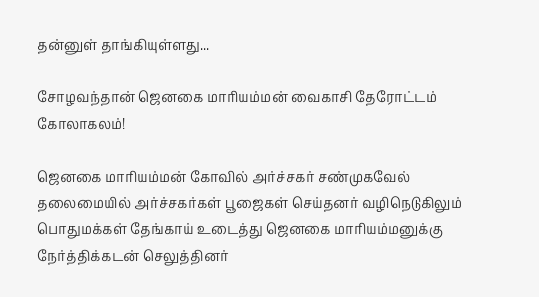தன்னுள் தாங்கியுள்ளது...

சோழவந்தான் ஜெனகை மாரியம்மன் வைகாசி தேரோட்டம் கோலாகலம்!

ஜெனகை மாரியம்மன் கோவில் அர்ச்சகர் சண்முகவேல் தலைமையில் அர்ச்சகர்கள் பூஜைகள் செய்தனர் வழிநெடுகிலும் பொதுமக்கள் தேங்காய் உடைத்து ஜெனகை மாரியம்மனுக்கு நேர்த்திக்கடன் செலுத்தினர்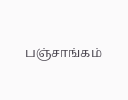பஞ்சாங்கம்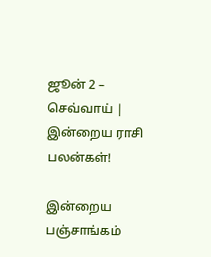ஜூன் 2 – செவ்வாய் | இன்றைய ராசி பலன்கள்!

இன்றைய பஞ்சாங்கம்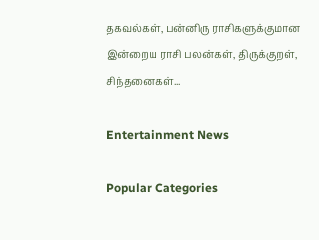தகவல்கள், பன்னிரு ராசிகளுக்குமான இன்றைய ராசி பலன்கள், திருக்குறள், சிந்தனைகள்...

Entertainment News

Popular Categories